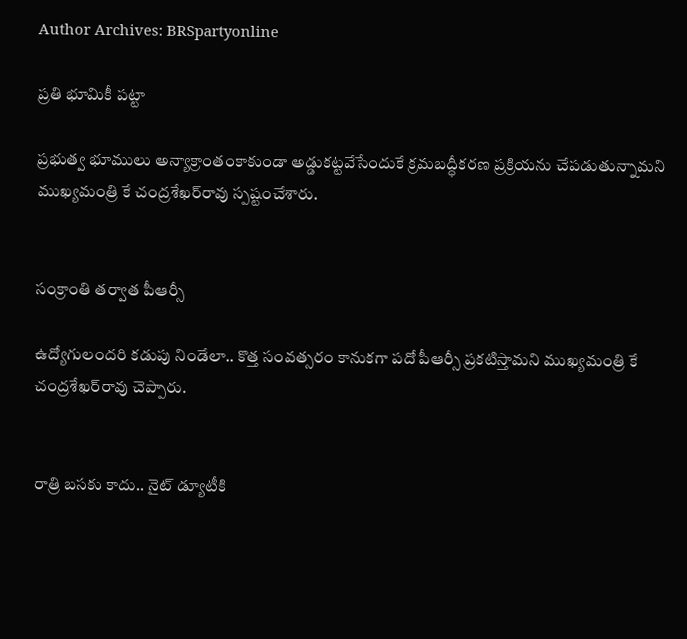Author Archives: BRSpartyonline

ప్రతి భూమికీ పట్టా

ప్రభుత్వ భూములు అన్యాక్రాంతంకాకుండా అడ్డుకట్టవేసేందుకే క్రమబద్ధీకరణ ప్రక్రియను చేపడుతున్నామని ముఖ్యమంత్రి కే చంద్రశేఖర్‌రావు స్పష్టంచేశారు.


సంక్రాంతి తర్వాత పీఆర్సీ

ఉద్యోగులందరి కడుపు నిండేలా.. కొత్త సంవత్సరం కానుకగా పదో పీఆర్సీ ప్రకటిస్తామని ముఖ్యమంత్రి కే చంద్రశేఖర్‌రావు చెప్పారు.


రాత్రి బసకు కాదు.. నైట్ డ్యూటీకి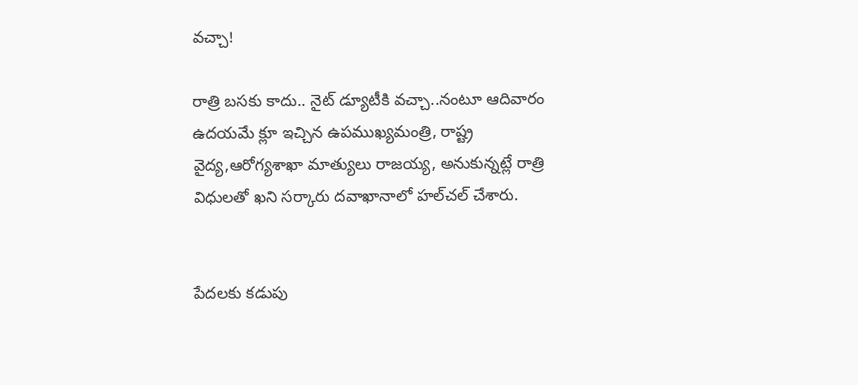వచ్చా!

రాత్రి బసకు కాదు.. నైట్ డ్యూటీకి వచ్చా..నంటూ ఆదివారం ఉదయమే క్లూ ఇచ్చిన ఉపముఖ్యమంత్రి, రాష్ట్ర వైద్య,ఆరోగ్యశాఖా మాత్యులు రాజయ్య, అనుకున్నట్లే రాత్రి విధులతో ఖని సర్కారు దవాఖానాలో హల్‌చల్ చేశారు.


పేదలకు కడుపు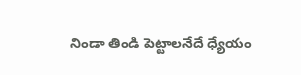నిండా తిండి పెట్టాలనేదే ధ్యేయం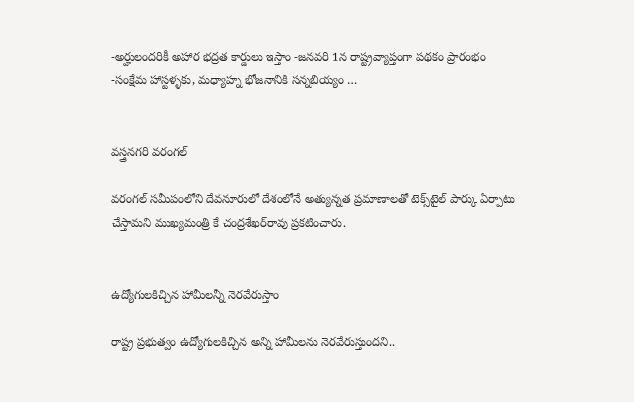-అర్హులందరికీ అహార భద్రత కార్డులు ఇస్తాం -జనవరి 1న రాష్ట్రవ్యాప్తంగా పథకం ప్రారంభం -సంక్షేమ హాస్టళ్ళకు, మధ్యాహ్న భోజనానికి సన్నబియ్యం …


వస్త్రనగరి వరంగల్

వరంగల్ సమీపంలోని దేవనూరులో దేశంలోనే అత్యున్నత ప్రమాణాలతో టెక్స్‌టైల్ పార్కు ఏర్పాటు చేస్తామని ముఖ్యమంత్రి కే చంద్రశేఖర్‌రావు ప్రకటించారు.


ఉద్యోగులకిచ్చిన హామీలన్నీ నెరవేరుస్తాం

రాష్ట్ర ప్రభుత్వం ఉద్యోగులకిచ్చిన అన్ని హామీలను నెరవేరుస్తుందని..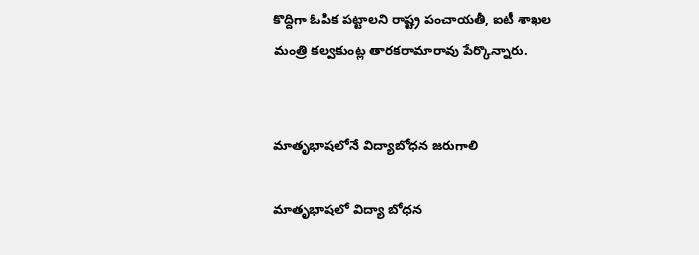కొద్దిగా ఓపిక పట్టాలని రాష్ట్ర పంచాయతీ, ఐటీ శాఖల మంత్రి కల్వకుంట్ల తారకరామారావు పేర్కొన్నారు.


మాతృభాషలోనే విద్యాబోధన జరుగాలి

మాతృభాషలో విద్యా బోధన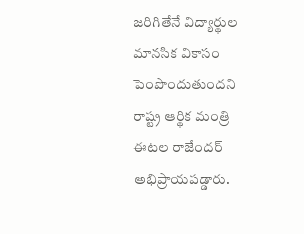జరిగితేనే విద్యార్థుల మానసిక వికాసం పెంపొందుతుందని రాష్ట్ర ఆర్థిక మంత్రి ఈటల రాజేందర్ అభిప్రాయపడ్డారు.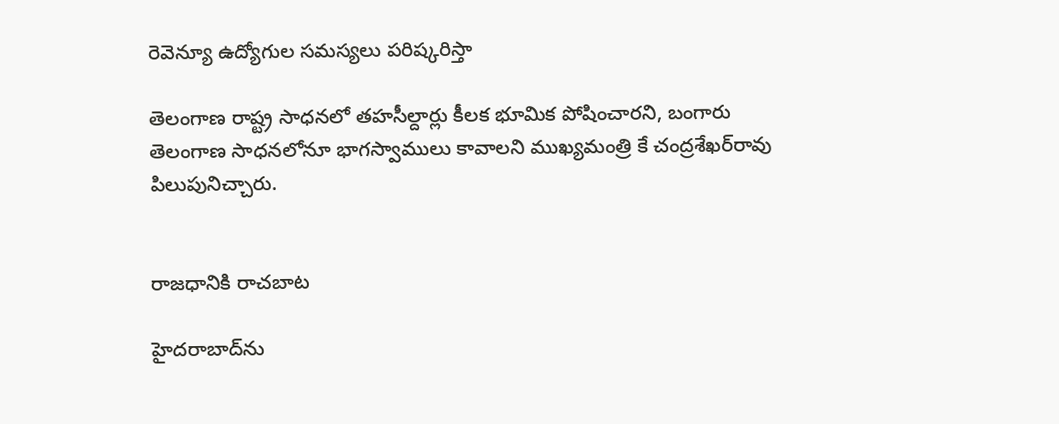రెవెన్యూ ఉద్యోగుల సమస్యలు పరిష్కరిస్తా

తెలంగాణ రాష్ట్ర సాధనలో తహసీల్దార్లు కీలక భూమిక పోషించారని, బంగారు తెలంగాణ సాధనలోనూ భాగస్వాములు కావాలని ముఖ్యమంత్రి కే చంద్రశేఖర్‌రావు పిలుపునిచ్చారు.


రాజధానికి రాచబాట

హైదరాబాద్‌ను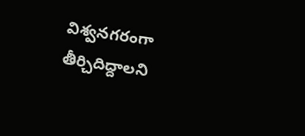విశ్వనగరంగా తీర్చిదిద్దాలని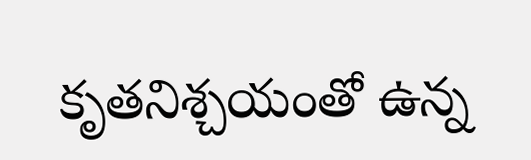కృతనిశ్చయంతో ఉన్న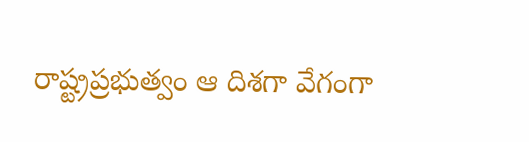రాష్ట్రప్రభుత్వం ఆ దిశగా వేగంగా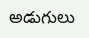అడుగులు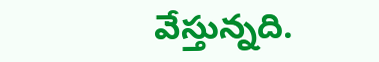వేస్తున్నది.